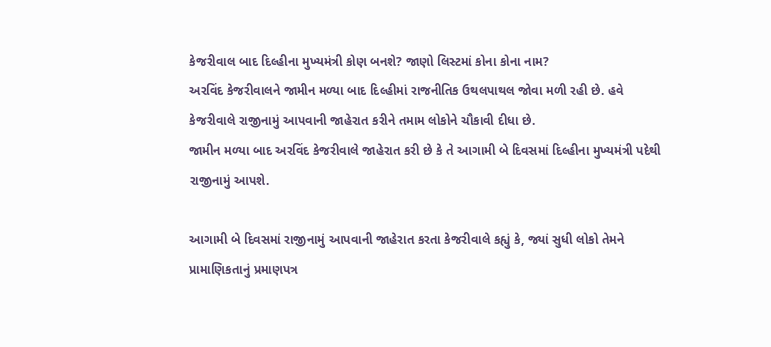કેજરીવાલ બાદ દિલ્હીના મુખ્યમંત્રી કોણ બનશે? જાણો લિસ્ટમાં કોના કોના નામ?
અરવિંદ કેજરીવાલને જામીન મળ્યા બાદ દિલ્હીમાં રાજનીતિક ઉથલપાથલ જોવા મળી રહી છે. હવે કેજરીવાલે રાજીનામું આપવાની જાહેરાત કરીને તમામ લોકોને ચૌકાવી દીધા છે.
જામીન મળ્યા બાદ અરવિંદ કેજરીવાલે જાહેરાત કરી છે કે તે આગામી બે દિવસમાં દિલ્હીના મુખ્યમંત્રી પદેથી રાજીનામું આપશે.

આગામી બે દિવસમાં રાજીનામું આપવાની જાહેરાત કરતા કેજરીવાલે કહ્યું કે, જ્યાં સુધી લોકો તેમને પ્રામાણિકતાનું પ્રમાણપત્ર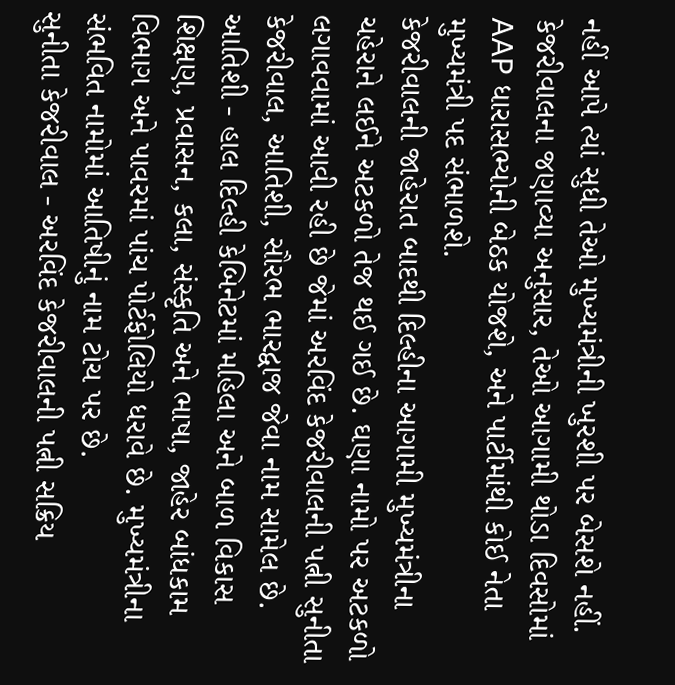નહીં આપે ત્યાં સુધી તેઓ મુખ્યમંત્રીની ખુરશી પર બેસશે નહીં.
કેજરીવાલના જણાવ્યા અનુસાર, તેઓ આગામી થોડા દિવસોમાં AAP ધારાસભ્યોની બેઠક યોજશે, અને પાર્ટીમાંથી કોઈ નેતા મુખ્યમંત્રી પદ સંભાળશે.
કેજરીવાલની જાહેરાત બાદથી દિલ્હીના આગામી મુખ્યમંત્રીના ચહેરાને લઈને અટકળો તેજ થઈ ગઈ છે. ઘણા નામો પર અટકળો લગાવવામાં આવી રહી છે જેમાં અરવિંદ કેજરીવાલની પત્ની સુનીતા કેજરીવાલ, આતિશી, સૌરભ ભારદ્વાજ જેવા નામ સામેલ છે.
આતિશી - હાલ દિલ્હી કેબિનેટમાં મહિલા અને બાળ વિકાસ શિક્ષણ, પ્રવાસન, કલા, સંસ્કૃતિ અને ભાષા, જાહેર બાંધકામ વિભાગ અને પાવરમાં પાંચ પોર્ટફોલિયો ધરાવે છે. મુખ્યમંત્રીના સંભવિત નામોમાં આતિષીનું નામ ટોચ પર છે.
સુનીતા કેજરીવાલ - અરવિંદ કેજરીવાલની પત્ની સક્રિય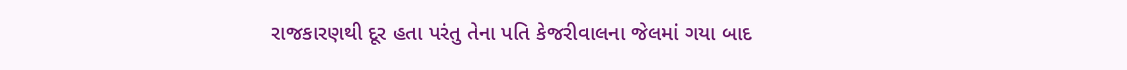રાજકારણથી દૂર હતા પરંતુ તેના પતિ કેજરીવાલના જેલમાં ગયા બાદ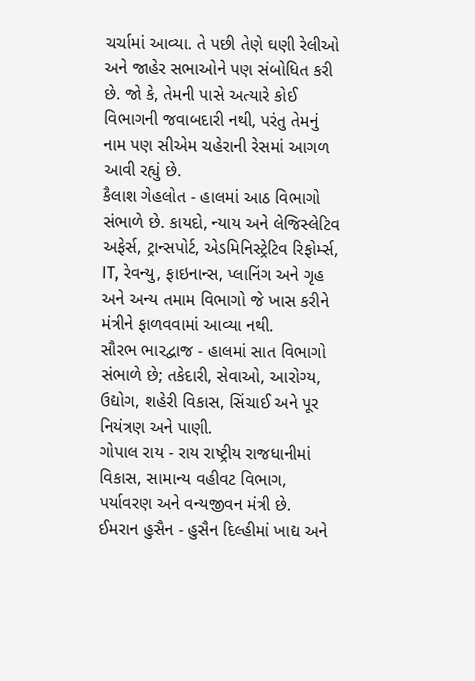ચર્ચામાં આવ્યા. તે પછી તેણે ઘણી રેલીઓ અને જાહેર સભાઓને પણ સંબોધિત કરી છે. જો કે, તેમની પાસે અત્યારે કોઈ વિભાગની જવાબદારી નથી, પરંતુ તેમનું નામ પણ સીએમ ચહેરાની રેસમાં આગળ આવી રહ્યું છે.
કૈલાશ ગેહલોત - હાલમાં આઠ વિભાગો સંભાળે છે. કાયદો, ન્યાય અને લેજિસ્લેટિવ અફેર્સ, ટ્રાન્સપોર્ટ, એડમિનિસ્ટ્રેટિવ રિફોર્મ્સ, IT, રેવન્યુ, ફાઇનાન્સ, પ્લાનિંગ અને ગૃહ અને અન્ય તમામ વિભાગો જે ખાસ કરીને મંત્રીને ફાળવવામાં આવ્યા નથી.
સૌરભ ભારદ્વાજ - હાલમાં સાત વિભાગો સંભાળે છે; તકેદારી, સેવાઓ, આરોગ્ય, ઉદ્યોગ, શહેરી વિકાસ, સિંચાઈ અને પૂર નિયંત્રણ અને પાણી.
ગોપાલ રાય - રાય રાષ્ટ્રીય રાજધાનીમાં વિકાસ, સામાન્ય વહીવટ વિભાગ, પર્યાવરણ અને વન્યજીવન મંત્રી છે.
ઈમરાન હુસૈન - હુસૈન દિલ્હીમાં ખાદ્ય અને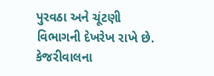પુરવઠા અને ચૂંટણી વિભાગની દેખરેખ રાખે છે.
કેજરીવાલના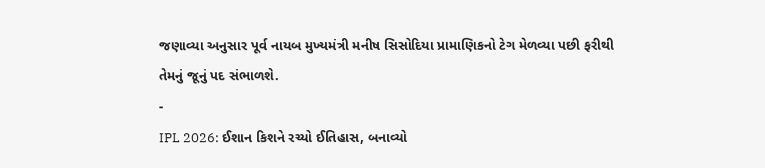જણાવ્યા અનુસાર પૂર્વ નાયબ મુખ્યમંત્રી મનીષ સિસોદિયા પ્રામાણિકનો ટેગ મેળવ્યા પછી ફરીથી તેમનું જૂનું પદ સંભાળશે.
-
IPL 2026: ઈશાન કિશને રચ્યો ઈતિહાસ, બનાવ્યો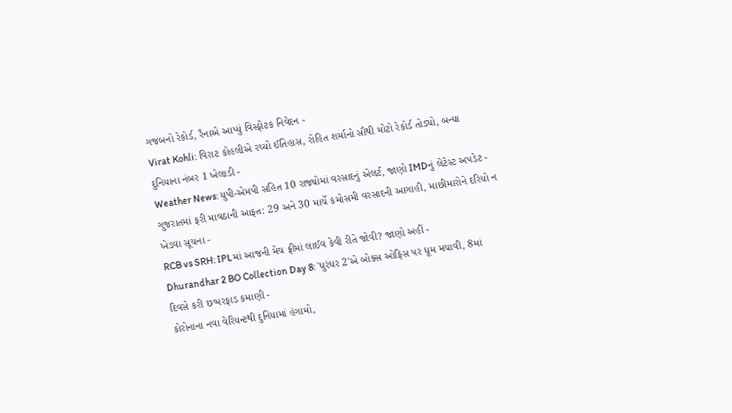ગજબનો રેકોર્ડ, રૈનાએ આપ્યું વિસ્ફોટક નિવેદન -
Virat Kohli: વિરાટ કોહલીએ રચ્યો ઈતિહાસ, રોહિત શર્માનો સૌથી મોટો રેકોર્ડ તોડ્યો, બન્યા દુનિયાના નંબર 1 ખેલાડી -
Weather News: યુપી-એમપી સહિત 10 રાજ્યોમાં વરસાદનું એલર્ટ, જાણો IMDનું લેટેસ્ટ અપડેટ -
ગુજરાતમાં ફરી માવઠાની આફત: 29 અને 30 માર્ચે કમોસમી વરસાદની આગાહી, માછીમારોને દરિયો ન ખેડવા સૂચના -
RCB vs SRH: IPLમાં આજની મેચ ફ્રીમાં લાઈવ કેવી રીતે જોવી? જાણો અહીં -
Dhurandhar 2 BO Collection Day 8: 'ધુરંધર 2'એ બોક્સ ઓફિસ પર ધૂમ મચાવી, 8માં દિવસે કરી છપ્પરફાડ કમાણી -
કોરોનાના નવા વેરિયન્ટથી દુનિયામાં હંગામો,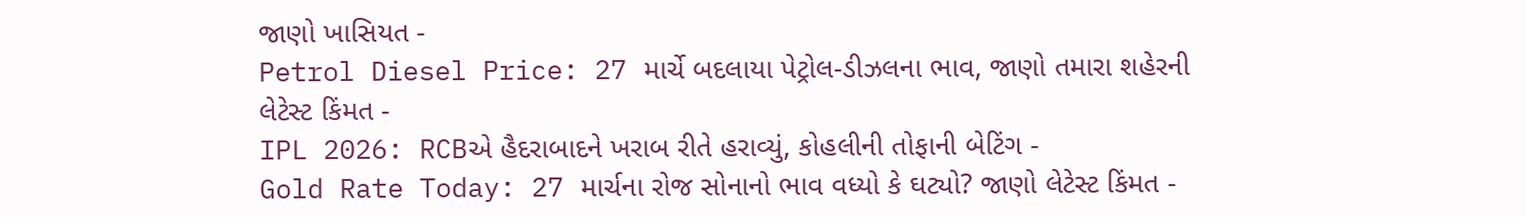જાણો ખાસિયત -
Petrol Diesel Price: 27 માર્ચે બદલાયા પેટ્રોલ-ડીઝલના ભાવ, જાણો તમારા શહેરની લેટેસ્ટ કિંમત -
IPL 2026: RCBએ હૈદરાબાદને ખરાબ રીતે હરાવ્યું, કોહલીની તોફાની બેટિંગ -
Gold Rate Today: 27 માર્ચના રોજ સોનાનો ભાવ વધ્યો કે ઘટ્યો? જાણો લેટેસ્ટ કિંમત -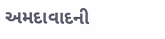અમદાવાદની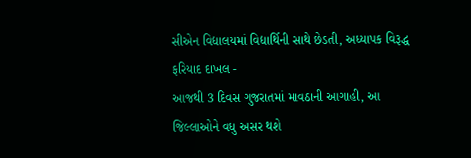સીએન વિદ્યાલયમાં વિદ્યાર્થિની સાથે છેડતી, અધ્યાપક વિરૂદ્ધ ફરિયાદ દાખલ -
આજથી 3 દિવસ ગુજરાતમાં માવઠાની આગાહી, આ જિલ્લાઓને વધુ અસર થશે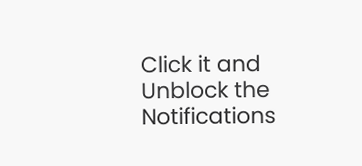Click it and Unblock the Notifications